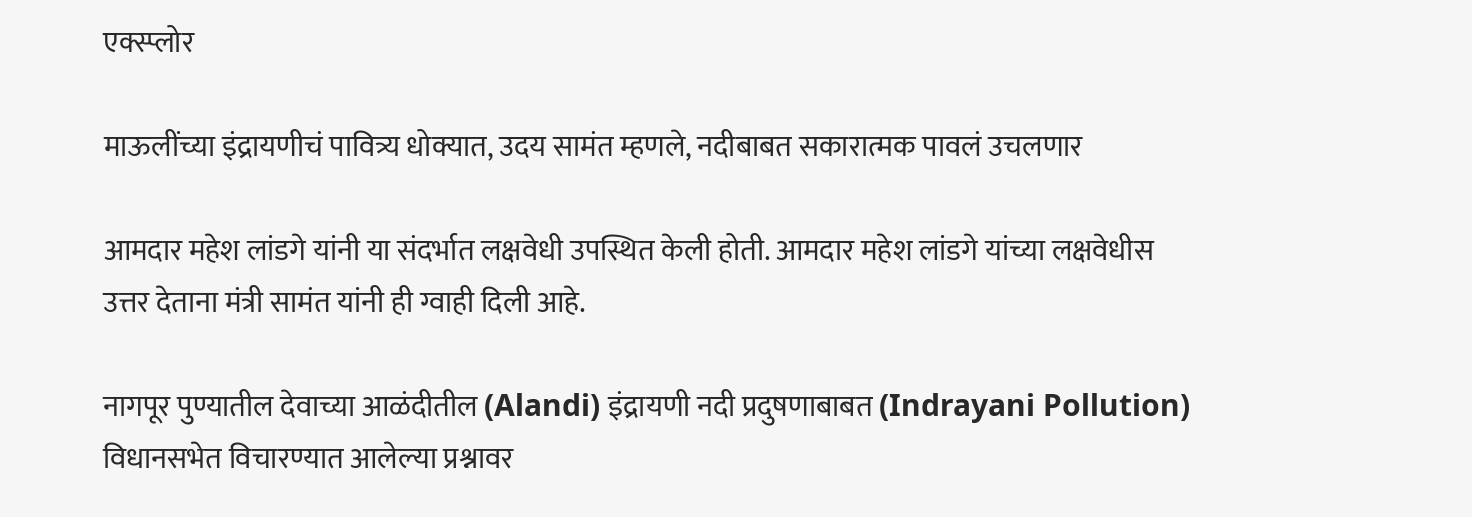एक्स्प्लोर

माऊलींच्या इंद्रायणीचं पावित्र्य धोक्यात, उदय सामंत म्हणले, नदीबाबत सकारात्मक पावलं उचलणार

आमदार महेश लांडगे यांनी या संदर्भात लक्षवेधी उपस्थित केली होती. आमदार महेश लांडगे यांच्या लक्षवेधीस उत्तर देताना मंत्री सामंत यांनी ही ग्वाही दिली आहे.

नागपूर पुण्यातील देवाच्या आळंदीतील (Alandi) इंद्रायणी नदी प्रदुषणाबाबत (Indrayani Pollution)  विधानसभेत विचारण्यात आलेल्या प्रश्नावर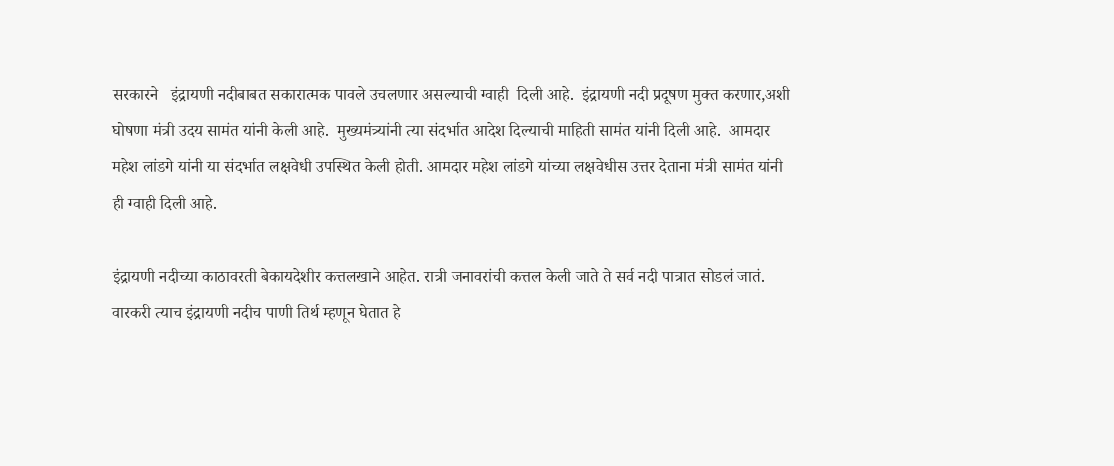सरकारने   इंद्रायणी नदीबाबत सकारात्मक पावले उचलणार असल्याची ग्वाही  दिली आहे.  इंद्रायणी नदी प्रदूषण मुक्त करणार,अशी घोषणा मंत्री उदय सामंत यांनी केली आहे.  मुख्यमंत्र्यांनी त्या संदर्भात आदेश दिल्याची माहिती सामंत यांनी दिली आहे.  आमदार महेश लांडगे यांनी या संदर्भात लक्षवेधी उपस्थित केली होती. आमदार महेश लांडगे यांच्या लक्षवेधीस उत्तर देताना मंत्री सामंत यांनी ही ग्वाही दिली आहे.

इंद्रायणी नदीच्या काठावरती बेकायदेशीर कत्तलखाने आहेत. रात्री जनावरांची कत्तल केली जाते ते सर्व नदी पात्रात सोडलं जातं. वारकरी त्याच इंद्रायणी नदीच पाणी तिर्थ म्हणून घेतात हे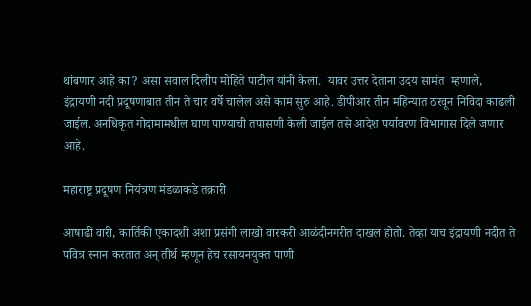थांबणार आहे का? असा सवाल दिलीप मोहिते पाटील यांनी केला.  यावर उत्तर देताना उदय सामंत  म्हणाले,   इंद्रायणी नदी प्रदूषणाबात तीन ते चार वर्षे चालेल असे काम सुरु आहे. डीपीआर तीन महिन्यात ठरवून निविदा काढली जाईल. अनधिकृत गोदामामधील घाण पाण्याची तपासणी केली जाईल तसे आदेश पर्यावरण विभागास दिले जणार आहे.

महाराष्ट्र प्रदूषण नियंत्रण मंडळाकडे तक्रारी

आषाढी वारी, कार्तिकी एकादशी अशा प्रसंगी लाखो वारकरी आळंदीनगरीत दाखल होतो. तेव्हा याच इंद्रायणी नदीत ते पवित्र स्नान करतात अन् तीर्थ म्हणून हेच रसायनयुक्त पाणी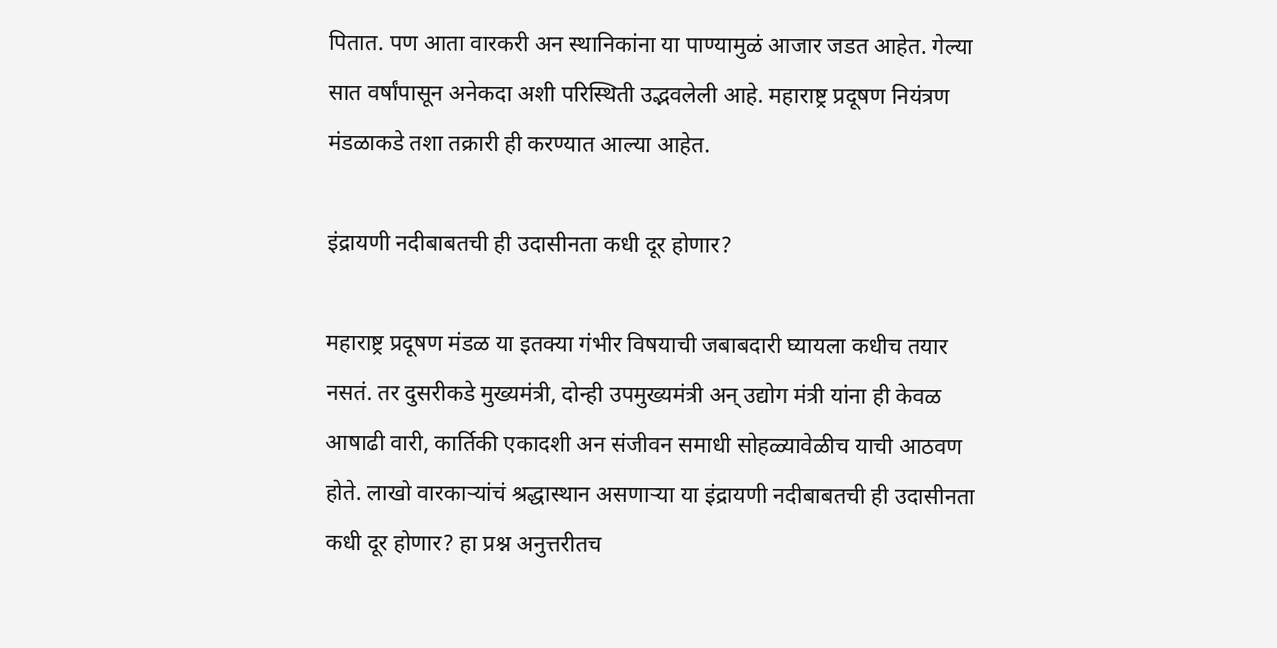पितात. पण आता वारकरी अन स्थानिकांना या पाण्यामुळं आजार जडत आहेत. गेल्या सात वर्षांपासून अनेकदा अशी परिस्थिती उद्भवलेली आहे. महाराष्ट्र प्रदूषण नियंत्रण मंडळाकडे तशा तक्रारी ही करण्यात आल्या आहेत.

इंद्रायणी नदीबाबतची ही उदासीनता कधी दूर होणार?

महाराष्ट्र प्रदूषण मंडळ या इतक्या गंभीर विषयाची जबाबदारी घ्यायला कधीच तयार नसतं. तर दुसरीकडे मुख्यमंत्री, दोन्ही उपमुख्यमंत्री अन् उद्योग मंत्री यांना ही केवळ आषाढी वारी, कार्तिकी एकादशी अन संजीवन समाधी सोहळ्यावेळीच याची आठवण होते. लाखो वारकाऱ्यांचं श्रद्धास्थान असणाऱ्या या इंद्रायणी नदीबाबतची ही उदासीनता कधी दूर होणार? हा प्रश्न अनुत्तरीतच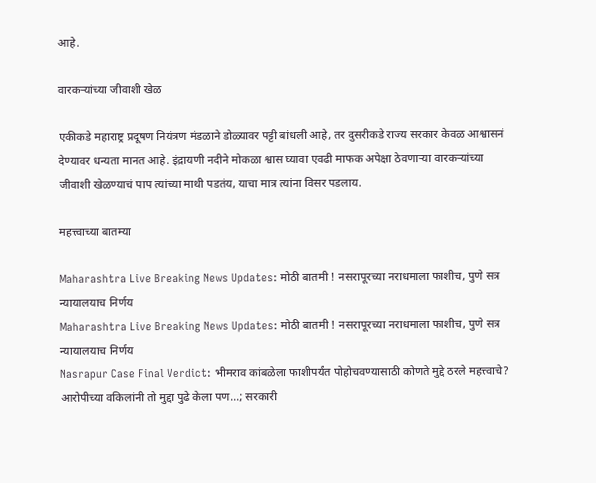आहे.

वारकऱ्यांच्या जीवाशी खेळ

एकीकडे महाराष्ट्र प्रदूषण नियंत्रण मंडळाने डोळ्यावर पट्टी बांधली आहे, तर दुसरीकडे राज्य सरकार केवळ आश्वासनं देण्यावर धन्यता मानत आहे. इंद्रायणी नदीने मोकळा श्वास घ्यावा एवढी माफक अपेक्षा ठेवणाऱ्या वारकऱ्यांच्या जीवाशी खेळण्याचं पाप त्यांच्या माथी पडतंय, याचा मात्र त्यांना विसर पडलाय.

महत्त्वाच्या बातम्या

Maharashtra Live Breaking News Updates: मोठी बातमी ! नसरापूरच्या नराधमाला फाशीच, पुणे सत्र न्यायालयाच निर्णय
Maharashtra Live Breaking News Updates: मोठी बातमी ! नसरापूरच्या नराधमाला फाशीच, पुणे सत्र न्यायालयाच निर्णय
Nasrapur Case Final Verdict: भीमराव कांबळेला फाशीपर्यंत पोहोचवण्यासाठी कोणते मुद्दे ठरले महत्त्वाचे? आरोपीच्या वकिलांनी तो मुद्दा पुढे केला पण...; सरकारी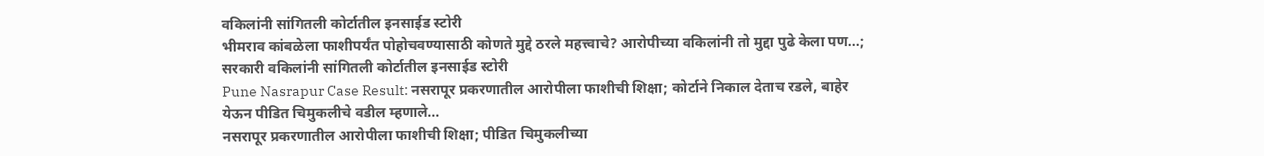वकिलांनी सांगितली कोर्टातील इनसाईड स्टोरी
भीमराव कांबळेला फाशीपर्यंत पोहोचवण्यासाठी कोणते मुद्दे ठरले महत्त्वाचे? आरोपीच्या वकिलांनी तो मुद्दा पुढे केला पण...; सरकारी वकिलांनी सांगितली कोर्टातील इनसाईड स्टोरी
Pune Nasrapur Case Result: नसरापूर प्रकरणातील आरोपीला फाशीची शिक्षा; कोर्टाने निकाल देताच रडले, बाहेर येऊन पीडित चिमुकलीचे वडील म्हणाले...
नसरापूर प्रकरणातील आरोपीला फाशीची शिक्षा; पीडित चिमुकलीच्या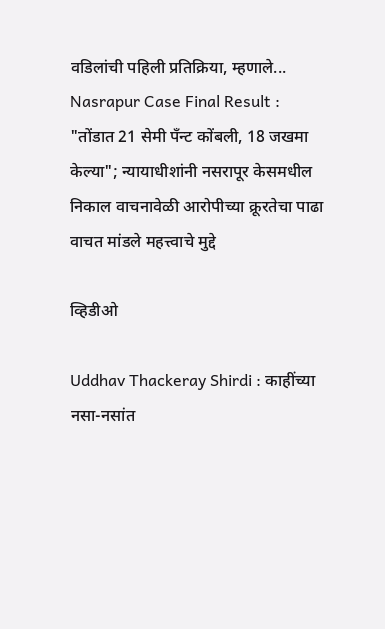वडिलांची पहिली प्रतिक्रिया, म्हणाले...
Nasrapur Case Final Result :
"तोंडात 21 सेमी पॅंन्ट कोंबली, 18 जखमा केल्या"; न्यायाधीशांनी नसरापूर केसमधील निकाल वाचनावेळी आरोपीच्या क्रूरतेचा पाढा वाचत मांडले महत्त्वाचे मुद्दे

व्हिडीओ

Uddhav Thackeray Shirdi : काहींच्या नसा-नसांत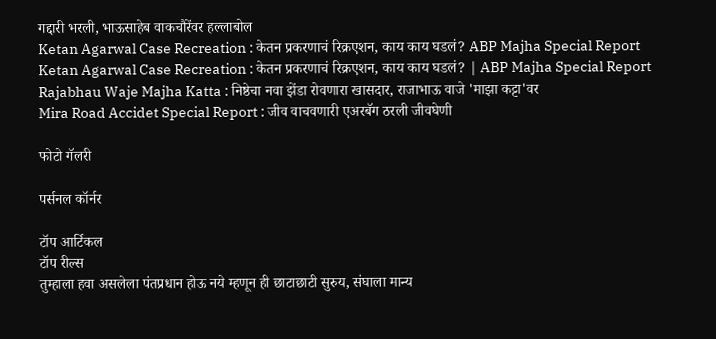गद्दारी भरली, भाऊसाहेब वाकचौरेंवर हल्लाबोल
Ketan Agarwal Case Recreation : केतन प्रकरणाचं रिक्रएशन, काय काय घडलं? ABP Majha Special Report
Ketan Agarwal Case Recreation : केतन प्रकरणाचं रिक्रएशन, काय काय घडलं? | ABP Majha Special Report
Rajabhau Waje Majha Katta : निष्ठेचा नवा झेंडा रोवणारा खासदार, राजाभाऊ वाजे 'माझा कट्टा'वर
Mira Road Accidet Special Report : जीव वाचवणारी एअरबॅग ठरली जीवघेणी

फोटो गॅलरी

पर्सनल कॉर्नर

टॉप आर्टिकल
टॉप रील्स
तुम्हाला हवा असलेला पंतप्रधान होऊ नये म्हणून ही छाटाछाटी सुरुय, संघाला मान्य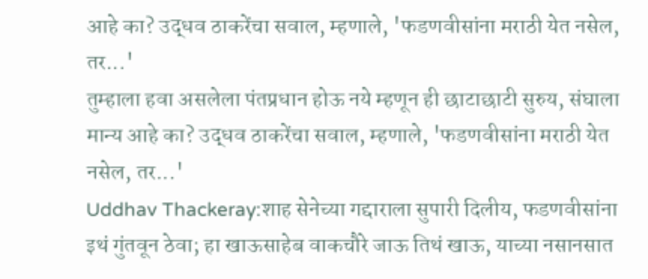आहे का? उद्धव ठाकरेंचा सवाल, म्हणाले, 'फडणवीसांना मराठी येत नसेल, तर...'
तुम्हाला हवा असलेला पंतप्रधान होऊ नये म्हणून ही छाटाछाटी सुरुय, संघाला मान्य आहे का? उद्धव ठाकरेंचा सवाल, म्हणाले, 'फडणवीसांना मराठी येत नसेल, तर...'
Uddhav Thackeray:शाह सेनेच्या गद्दाराला सुपारी दिलीय, फडणवीसांना इथं गुंतवून ठेवा; हा खाऊसाहेब वाकचौरे जाऊ तिथं खाऊ, याच्या नसानसात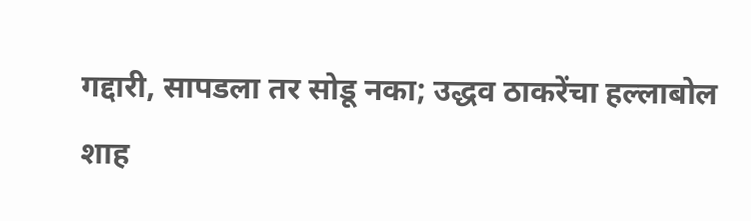गद्दारी, सापडला तर सोडू नका; उद्धव ठाकरेंचा हल्लाबोल
शाह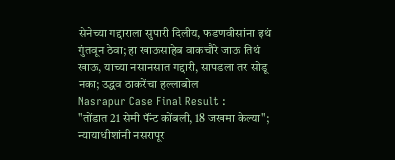सेनेच्या गद्दाराला सुपारी दिलीय, फडणवीसांना इथं गुंतवून ठेवा; हा खाऊसाहेब वाकचौरे जाऊ तिथं खाऊ, याच्या नसानसात गद्दारी, सापडला तर सोडू नका; उद्धव ठाकरेंचा हल्लाबोल
Nasrapur Case Final Result :
"तोंडात 21 सेमी पॅंन्ट कोंबली, 18 जखमा केल्या"; न्यायाधीशांनी नसरापूर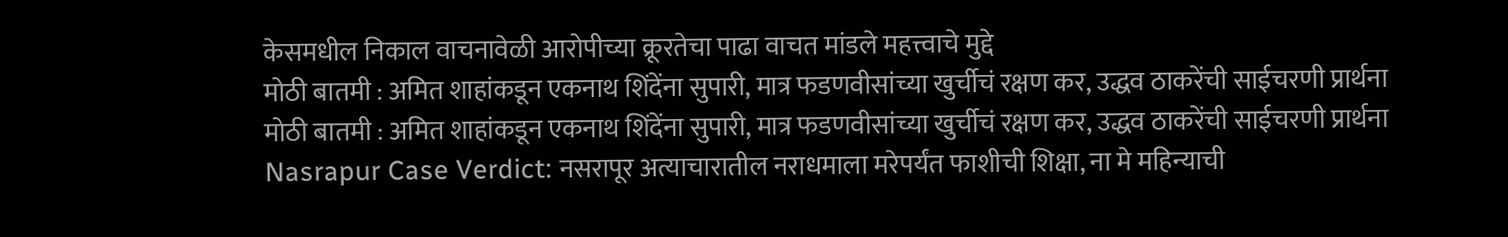केसमधील निकाल वाचनावेळी आरोपीच्या क्रूरतेचा पाढा वाचत मांडले महत्त्वाचे मुद्दे
मोठी बातमी : अमित शाहांकडून एकनाथ शिंदेंना सुपारी, मात्र फडणवीसांच्या खुर्चीचं रक्षण कर, उद्धव ठाकरेंची साईचरणी प्रार्थना
मोठी बातमी : अमित शाहांकडून एकनाथ शिंदेंना सुपारी, मात्र फडणवीसांच्या खुर्चीचं रक्षण कर, उद्धव ठाकरेंची साईचरणी प्रार्थना
Nasrapur Case Verdict: नसरापूर अत्याचारातील नराधमाला मरेपर्यंत फाशीची शिक्षा, ना मे महिन्याची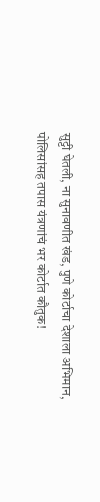सुट्टी घेतली, ना सुनावणीत खंड, पुणे कोर्टाचा देशाला अभिमान, पोलिसांसह तपास यंत्रणांचं भर कोर्टात कौतुक!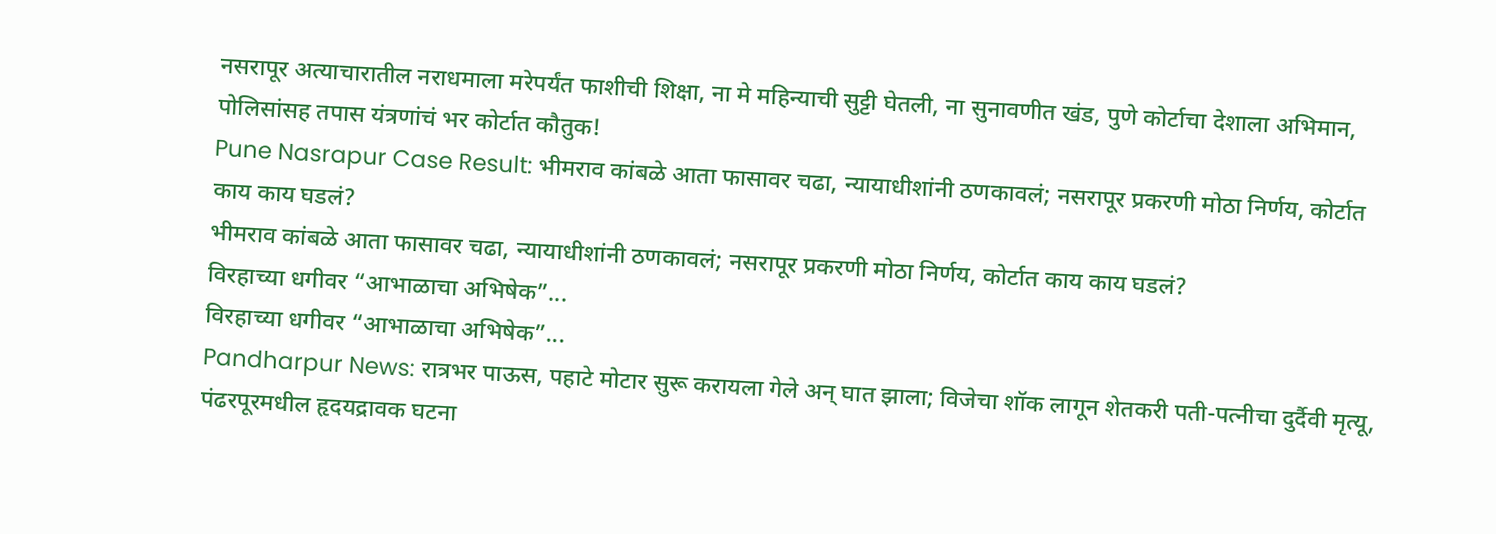नसरापूर अत्याचारातील नराधमाला मरेपर्यंत फाशीची शिक्षा, ना मे महिन्याची सुट्टी घेतली, ना सुनावणीत खंड, पुणे कोर्टाचा देशाला अभिमान, पोलिसांसह तपास यंत्रणांचं भर कोर्टात कौतुक!
Pune Nasrapur Case Result: भीमराव कांबळे आता फासावर चढा, न्यायाधीशांनी ठणकावलं; नसरापूर प्रकरणी मोठा निर्णय, कोर्टात काय काय घडलं?
भीमराव कांबळे आता फासावर चढा, न्यायाधीशांनी ठणकावलं; नसरापूर प्रकरणी मोठा निर्णय, कोर्टात काय काय घडलं?
विरहाच्या धगीवर “आभाळाचा अभिषेक”...
विरहाच्या धगीवर “आभाळाचा अभिषेक”...
Pandharpur News: रात्रभर पाऊस, पहाटे मोटार सुरू करायला गेले अन् घात झाला; विजेचा शॉक लागून शेतकरी पती-पत्नीचा दुर्दैवी मृत्यू, पंढरपूरमधील हृदयद्रावक घटना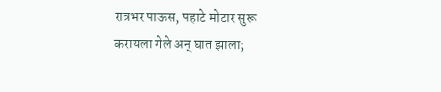रात्रभर पाऊस, पहाटे मोटार सुरू करायला गेले अन् घात झाला;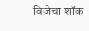विजेचा शॉक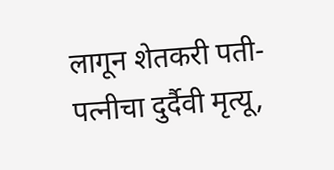लागून शेतकरी पती-पत्नीचा दुर्दैवी मृत्यू,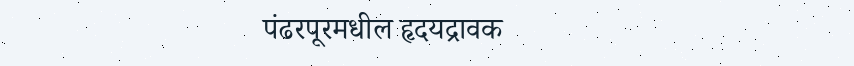पंढरपूरमधील हृदयद्रावक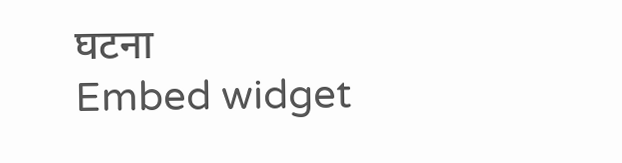घटना
Embed widget